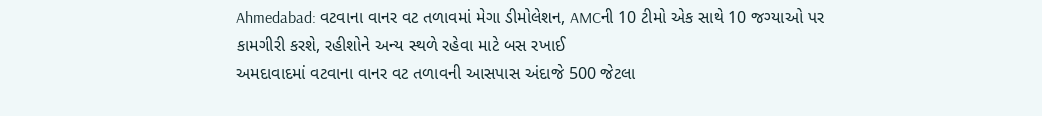Ahmedabad: વટવાના વાનર વટ તળાવમાં મેગા ડીમોલેશન, AMCની 10 ટીમો એક સાથે 10 જગ્યાઓ પર કામગીરી કરશે, રહીશોને અન્ય સ્થળે રહેવા માટે બસ રખાઈ
અમદાવાદમાં વટવાના વાનર વટ તળાવની આસપાસ અંદાજે 500 જેટલા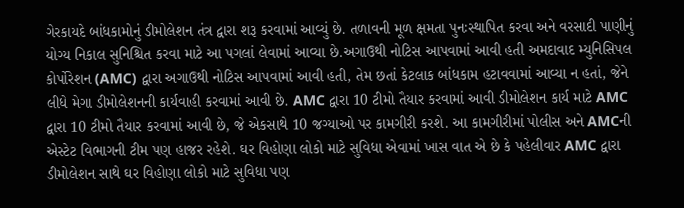ગેરકાયદે બાંધકામોનું ડીમોલેશન તંત્ર દ્વારા શરૂ કરવામાં આવ્યું છે. તળાવની મૂળ ક્ષમતા પુનઃસ્થાપિત કરવા અને વરસાદી પાણીનું યોગ્ય નિકાલ સુનિશ્ચિત કરવા માટે આ પગલાં લેવામાં આવ્યા છે.અગાઉથી નોટિસ આપવામાં આવી હતી અમદાવાદ મ્યુનિસિપલ કોર્પોરેશન (AMC) દ્વારા અગાઉથી નોટિસ આપવામાં આવી હતી, તેમ છતાં કેટલાક બાંધકામ હટાવવામાં આવ્યા ન હતાં, જેને લીધે મેગા ડીમોલેશનની કાર્યવાહી કરવામાં આવી છે. AMC દ્વારા 10 ટીમો તૈયાર કરવામાં આવી ડીમોલેશન કાર્ય માટે AMC દ્વારા 10 ટીમો તૈયાર કરવામાં આવી છે, જે એકસાથે 10 જગ્યાઓ પર કામગીરી કરશે. આ કામગીરીમાં પોલીસ અને AMCની એસ્ટેટ વિભાગની ટીમ પણ હાજર રહેશે. ઘર વિહોણા લોકો માટે સુવિધા એવામાં ખાસ વાત એ છે કે પહેલીવાર AMC દ્વારા ડીમોલેશન સાથે ઘર વિહોણા લોકો માટે સુવિધા પણ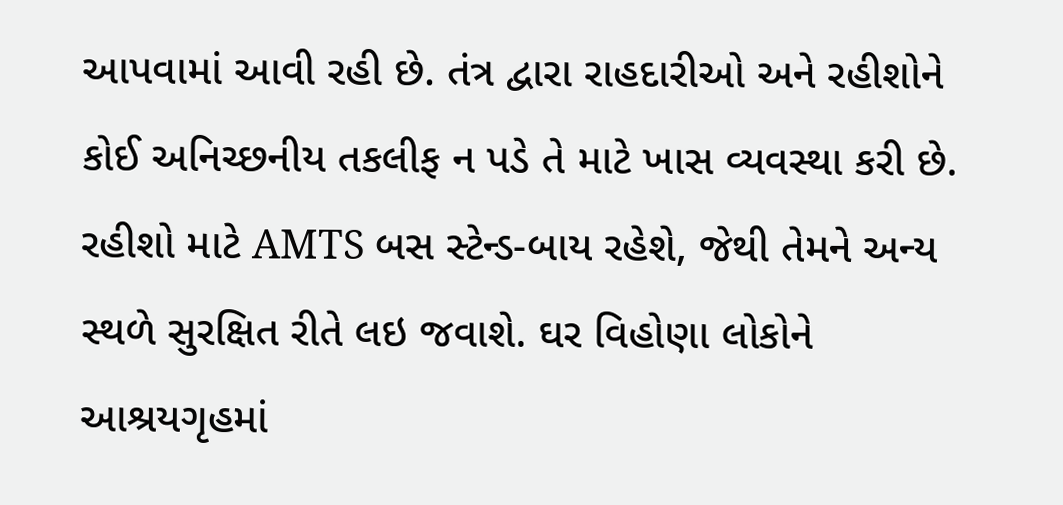આપવામાં આવી રહી છે. તંત્ર દ્વારા રાહદારીઓ અને રહીશોને કોઈ અનિચ્છનીય તકલીફ ન પડે તે માટે ખાસ વ્યવસ્થા કરી છે. રહીશો માટે AMTS બસ સ્ટેન્ડ-બાય રહેશે, જેથી તેમને અન્ય સ્થળે સુરક્ષિત રીતે લઇ જવાશે. ઘર વિહોણા લોકોને આશ્રયગૃહમાં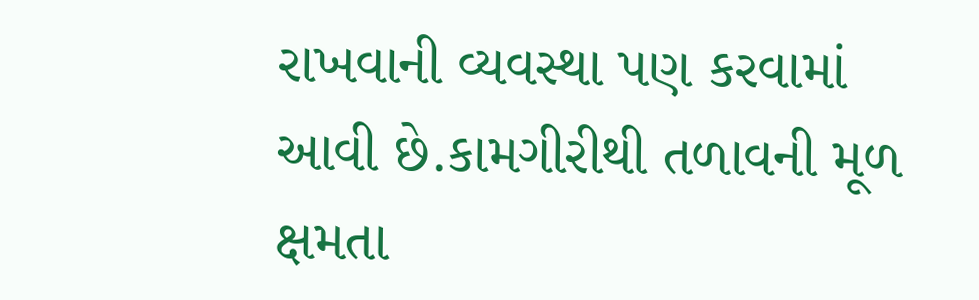રાખવાની વ્યવસ્થા પણ કરવામાં આવી છે.કામગીરીથી તળાવની મૂળ ક્ષમતા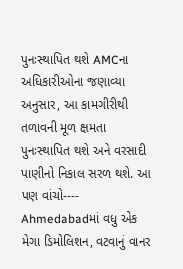પુનઃસ્થાપિત થશે AMCના અધિકારીઓના જણાવ્યા અનુસાર, આ કામગીરીથી તળાવની મૂળ ક્ષમતા પુનઃસ્થાપિત થશે અને વરસાદી પાણીનો નિકાલ સરળ થશે. આ પણ વાંચો---- Ahmedabadમાં વધુ એક મેગા ડિમોલિશન, વટવાનું વાનર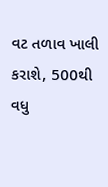વટ તળાવ ખાલી કરાશે, 500થી વધુ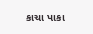કાચા પાકા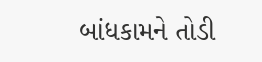બાંધકામને તોડી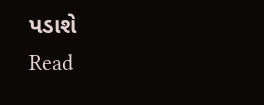પડાશે
Read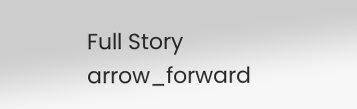Full Story arrow_forward